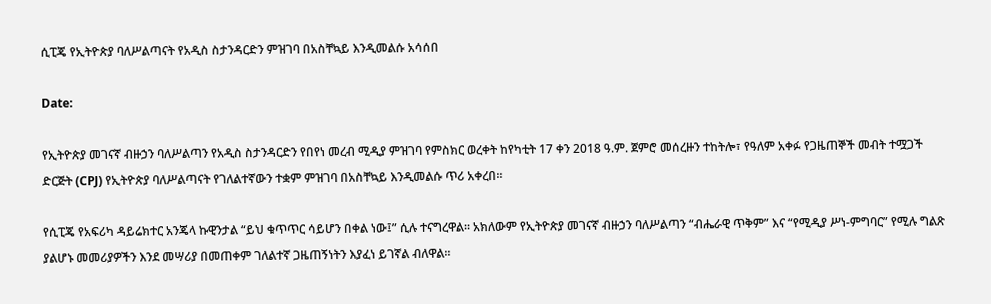ሲፒጄ የኢትዮጵያ ባለሥልጣናት የአዲስ ስታንዳርድን ምዝገባ በአስቸኳይ እንዲመልሱ አሳሰበ

Date:

የኢትዮጵያ መገናኛ ብዙኃን ባለሥልጣን የአዲስ ስታንዳርድን የበየነ መረብ ሚዲያ ምዝገባ የምስክር ወረቀት ከየካቲት 17 ቀን 2018 ዓ.ም. ጀምሮ መሰረዙን ተከትሎ፣ የዓለም አቀፉ የጋዜጠኞች መብት ተሟጋች ድርጅት (CPJ) የኢትዮጵያ ባለሥልጣናት የገለልተኛውን ተቋም ምዝገባ በአስቸኳይ እንዲመልሱ ጥሪ አቀረበ።

የሲፒጄ የአፍሪካ ዳይሬክተር አንጄላ ኩዊንታል “ይህ ቁጥጥር ሳይሆን በቀል ነው፤” ሲሉ ተናግረዋል። አክለውም የኢትዮጵያ መገናኛ ብዙኃን ባለሥልጣን “ብሔራዊ ጥቅም” እና “የሚዲያ ሥነ-ምግባር” የሚሉ ግልጽ ያልሆኑ መመሪያዎችን እንደ መሣሪያ በመጠቀም ገለልተኛ ጋዜጠኝነትን እያፈነ ይገኛል ብለዋል።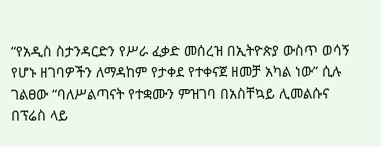“የአዲስ ስታንዳርድን የሥራ ፈቃድ መሰረዝ በኢትዮጵያ ውስጥ ወሳኝ የሆኑ ዘገባዎችን ለማዳከም የታቀደ የተቀናጀ ዘመቻ አካል ነው” ሲሉ ገልፀው “ባለሥልጣናት የተቋሙን ምዝገባ በአስቸኳይ ሊመልሱና በፕሬስ ላይ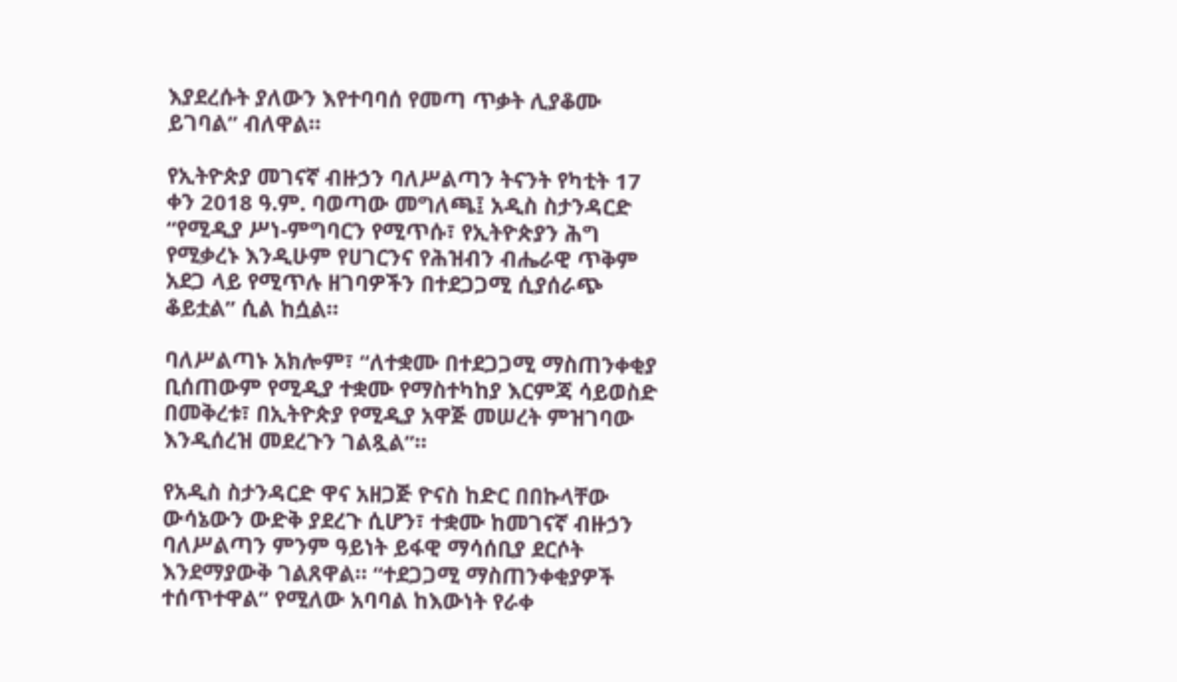እያደረሱት ያለውን እየተባባሰ የመጣ ጥቃት ሊያቆሙ ይገባል” ብለዋል።

የኢትዮጵያ መገናኛ ብዙኃን ባለሥልጣን ትናንት የካቲት 17 ቀን 2018 ዓ.ም. ባወጣው መግለጫ፤ አዲስ ስታንዳርድ “የሚዲያ ሥነ-ምግባርን የሚጥሱ፣ የኢትዮጵያን ሕግ የሚቃረኑ እንዲሁም የሀገርንና የሕዝብን ብሔራዊ ጥቅም አደጋ ላይ የሚጥሉ ዘገባዎችን በተደጋጋሚ ሲያሰራጭ ቆይቷል” ሲል ከሷል።

ባለሥልጣኑ አክሎም፣ “ለተቋሙ በተደጋጋሚ ማስጠንቀቂያ ቢሰጠውም የሚዲያ ተቋሙ የማስተካከያ እርምጃ ሳይወስድ በመቅረቱ፣ በኢትዮጵያ የሚዲያ አዋጅ መሠረት ምዝገባው እንዲሰረዝ መደረጉን ገልጿል”።

የአዲስ ስታንዳርድ ዋና አዘጋጅ ዮናስ ከድር በበኩላቸው ውሳኔውን ውድቅ ያደረጉ ሲሆን፣ ተቋሙ ከመገናኛ ብዙኃን ባለሥልጣን ምንም ዓይነት ይፋዊ ማሳሰቢያ ደርሶት እንደማያውቅ ገልጸዋል። “ተደጋጋሚ ማስጠንቀቂያዎች ተሰጥተዋል” የሚለው አባባል ከእውነት የራቀ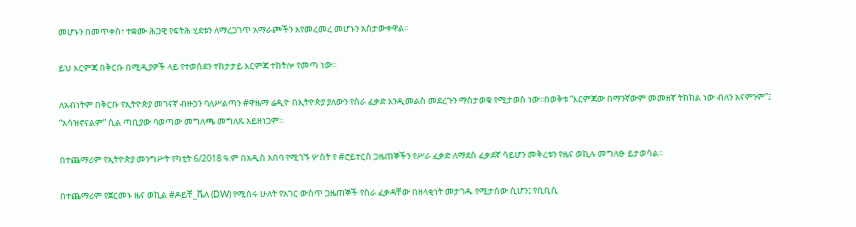መሆኑን በመጥቀስ፣ ተቋሙ ሕጋዊ የፍትሕ ሂደቱን ለማረጋገጥ አማራጮችን እየመረመረ መሆኑን አስታውቀዋል።

ይህ እርምጃ በቅርቡ በሚዲያዎች ላይ የተወሰደን ተከታታይ እርምጃ ተከትሎ የመጣ ነው፡፡

ለአብነትም በቅርቡ የኢትዮጵያ መገናኛ ብዙኃን ባለሥልጣን #ዋዜማ ሬዲዮ በኢትዮጵያ ያለውን የስራ ፈቃድ እንዲመልስ መደረጉን ማስታወቁ የሚታወስ ነው፡፡በወቅቱ “እርምጃው በማንኛውም መመዘኛ ትክክል ነው ብለን አናምንም”፤ “አሳዝኖናልም” ሲል ጣቢያው ባወጣው መግለጫ መግለጹ አይዘነጋም።

በተጨማሪም የኢትዮጵያ መንግሥት የካቲት 6/2018 ዓ.ም በአዲስ አበባ የሚገኙ ሦስት የ #ሮይተርስ ጋዜጠኞችን የሥራ ፈቃድ ለማደስ ፈቃደኛ ሳይሆን መቅረቱን የዜና ወኪሉ መግለፁ ይታወሳል።

በተጨማሪም የጀርመኑ ዜና ወኪል #ዶይቸ_ቬለ (DW) የሚሰሩ ሁለት የአገር ውስጥ ጋዜጠኞች የስራ ፈቃዳቸው በዘላቂነት መታገዱ የሚታሰው ሲሆን፤ የቢቢሲ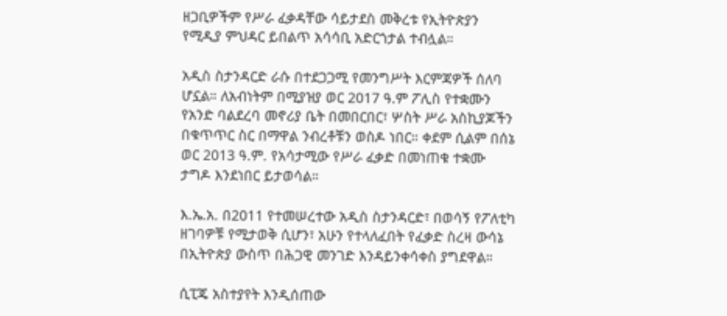ዘጋቢዎችም የሥራ ፈቃዳቸው ሳይታደስ መቅረቱ የኢትዮጵያን የሚዲያ ምህዳር ይበልጥ አሳሳቢ አድርጎታል ተብሏል።

አዲስ ስታንዳርድ ራሱ በተደጋጋሚ የመንግሥት እርምጃዎች ሰለባ ሆኗል። ለአብነትም በሚያዝያ ወር 2017 ዓ.ም ፖሊስ የተቋሙን የአንድ ባልደረባ መኖሪያ ቤት በመበርበር፣ ሦስት ሥራ አስኪያጆችን በቁጥጥር ስር በማዋል ንብረቶቹን ወስዶ ነበር። ቀደም ሲልም በሰኔ ወር 2013 ዓ.ም. የአሳታሚው የሥራ ፈቃድ በመነጠቁ ተቋሙ ታግዶ እንደነበር ይታወሳል።

እ.ኤ.አ. በ2011 የተመሠረተው አዲስ ስታንዳርድ፣ በወሳኝ የፖለቲካ ዘገባዎቹ የሚታወቅ ሲሆን፣ አሁን የተላለፈበት የፈቃድ ስረዛ ውሳኔ በኢትዮጵያ ውስጥ በሕጋዊ መንገድ እንዳይንቀሳቀስ ያግደዋል።

ሲፒጄ አስተያየት እንዲሰጠው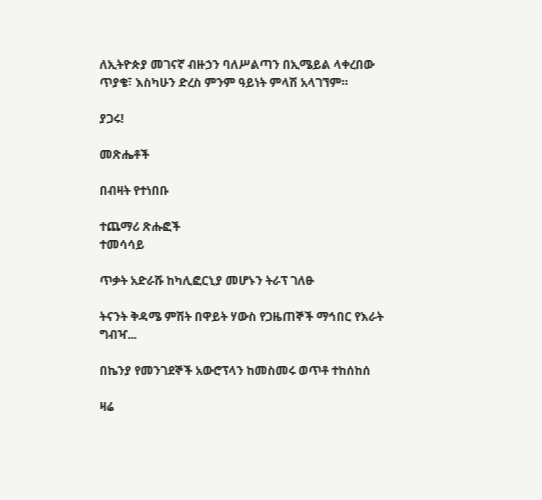ለኢትዮጵያ መገናኛ ብዙኃን ባለሥልጣን በኢሜይል ላቀረበው ጥያቄ፣ እስካሁን ድረስ ምንም ዓይነት ምላሽ አላገኘም።

ያጋሩ!

መጽሔቶች

በብዛት የተነበቡ

ተጨማሪ ጽሑፎች
ተመሳሳይ

ጥቃት አድራሹ ከካሊፎርኒያ መሆኑን ትራፕ ገለፁ

ትናንት ቅዳሜ ምሽት በዋይት ሃውስ የጋዜጠኞች ማኅበር የእራት ግብዣ...

በኬንያ የመንገደኞች አውሮፕላን ከመስመሩ ወጥቶ ተከሰከሰ

ዛሬ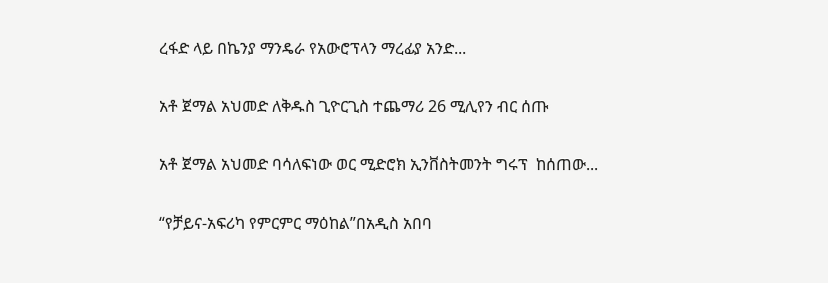ረፋድ ላይ በኬንያ ማንዴራ የአውሮፕላን ማረፊያ አንድ...

አቶ ጀማል አህመድ ለቅዱስ ጊዮርጊስ ተጨማሪ 26 ሚሊየን ብር ሰጡ

አቶ ጀማል አህመድ ባሳለፍነው ወር ሚድሮክ ኢንቨስትመንት ግሩፕ  ከሰጠው...

“የቻይና-አፍሪካ የምርምር ማዕከል”በአዲስ አበባ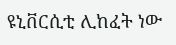ዩኒቨርሲቲ ሊከፈት ነው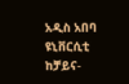አዲስ አበባ ዩኒቨርሲቲ ከቻይና-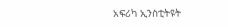አፍሪካ ኢንስቲትዩት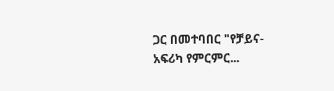ጋር በመተባበር "የቻይና-አፍሪካ የምርምር...